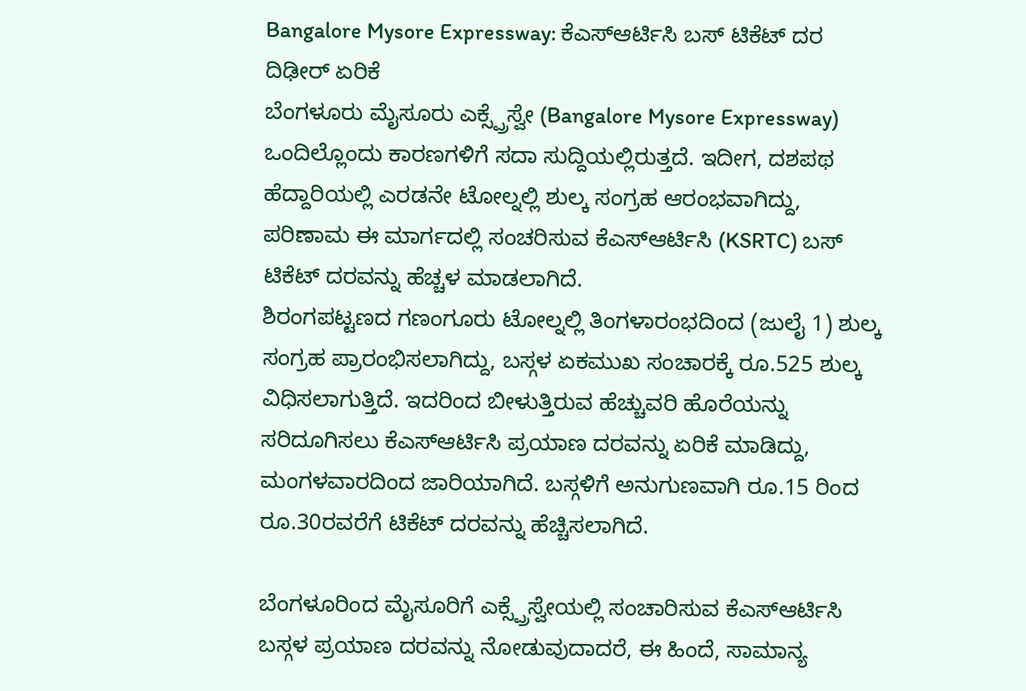Bangalore Mysore Expressway: ಕೆಎಸ್ಆರ್ಟಿಸಿ ಬಸ್ ಟಿಕೆಟ್ ದರ ದಿಢೀರ್ ಏರಿಕೆ
ಬೆಂಗಳೂರು ಮೈಸೂರು ಎಕ್ಸ್ಪ್ರೆಸ್ವೇ (Bangalore Mysore Expressway) ಒಂದಿಲ್ಲೊಂದು ಕಾರಣಗಳಿಗೆ ಸದಾ ಸುದ್ದಿಯಲ್ಲಿರುತ್ತದೆ. ಇದೀಗ, ದಶಪಥ ಹೆದ್ದಾರಿಯಲ್ಲಿ ಎರಡನೇ ಟೋಲ್ನಲ್ಲಿ ಶುಲ್ಕ ಸಂಗ್ರಹ ಆರಂಭವಾಗಿದ್ದು, ಪರಿಣಾಮ ಈ ಮಾರ್ಗದಲ್ಲಿ ಸಂಚರಿಸುವ ಕೆಎಸ್ಆರ್ಟಿಸಿ (KSRTC) ಬಸ್ ಟಿಕೆಟ್ ದರವನ್ನು ಹೆಚ್ಚಳ ಮಾಡಲಾಗಿದೆ.
ಶಿರಂಗಪಟ್ಟಣದ ಗಣಂಗೂರು ಟೋಲ್ನಲ್ಲಿ ತಿಂಗಳಾರಂಭದಿಂದ (ಜುಲೈ 1) ಶುಲ್ಕ ಸಂಗ್ರಹ ಪ್ರಾರಂಭಿಸಲಾಗಿದ್ದು, ಬಸ್ಗಳ ಏಕಮುಖ ಸಂಚಾರಕ್ಕೆ ರೂ.525 ಶುಲ್ಕ ವಿಧಿಸಲಾಗುತ್ತಿದೆ. ಇದರಿಂದ ಬೀಳುತ್ತಿರುವ ಹೆಚ್ಚುವರಿ ಹೊರೆಯನ್ನು ಸರಿದೂಗಿಸಲು ಕೆಎಸ್ಆರ್ಟಿಸಿ ಪ್ರಯಾಣ ದರವನ್ನು ಏರಿಕೆ ಮಾಡಿದ್ದು, ಮಂಗಳವಾರದಿಂದ ಜಾರಿಯಾಗಿದೆ. ಬಸ್ಗಳಿಗೆ ಅನುಗುಣವಾಗಿ ರೂ.15 ರಿಂದ ರೂ.30ರವರೆಗೆ ಟಿಕೆಟ್ ದರವನ್ನು ಹೆಚ್ಚಿಸಲಾಗಿದೆ.

ಬೆಂಗಳೂರಿಂದ ಮೈಸೂರಿಗೆ ಎಕ್ಸ್ಪ್ರೆಸ್ವೇಯಲ್ಲಿ ಸಂಚಾರಿಸುವ ಕೆಎಸ್ಆರ್ಟಿಸಿ ಬಸ್ಗಳ ಪ್ರಯಾಣ ದರವನ್ನು ನೋಡುವುದಾದರೆ, ಈ ಹಿಂದೆ, ಸಾಮಾನ್ಯ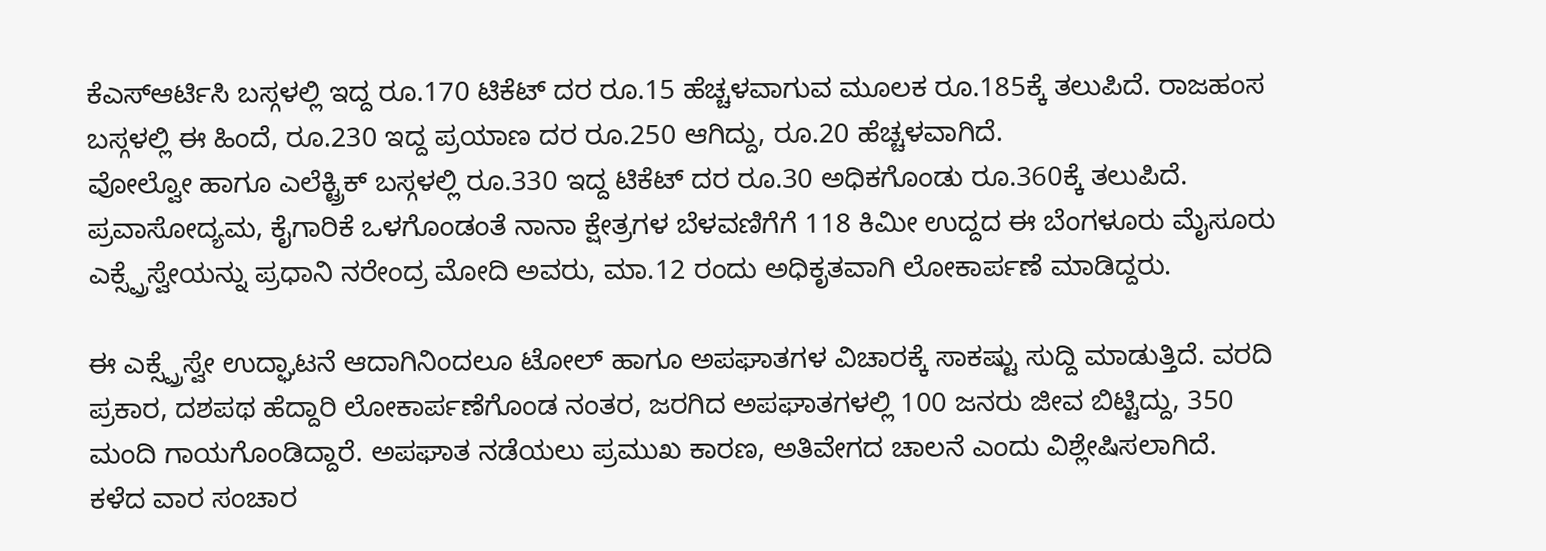ಕೆಎಸ್ಆರ್ಟಿಸಿ ಬಸ್ಗಳಲ್ಲಿ ಇದ್ದ ರೂ.170 ಟಿಕೆಟ್ ದರ ರೂ.15 ಹೆಚ್ಚಳವಾಗುವ ಮೂಲಕ ರೂ.185ಕ್ಕೆ ತಲುಪಿದೆ. ರಾಜಹಂಸ ಬಸ್ಗಳಲ್ಲಿ ಈ ಹಿಂದೆ, ರೂ.230 ಇದ್ದ ಪ್ರಯಾಣ ದರ ರೂ.250 ಆಗಿದ್ದು, ರೂ.20 ಹೆಚ್ಚಳವಾಗಿದೆ.
ವೋಲ್ವೋ ಹಾಗೂ ಎಲೆಕ್ಟ್ರಿಕ್ ಬಸ್ಗಳಲ್ಲಿ ರೂ.330 ಇದ್ದ ಟಿಕೆಟ್ ದರ ರೂ.30 ಅಧಿಕಗೊಂಡು ರೂ.360ಕ್ಕೆ ತಲುಪಿದೆ. ಪ್ರವಾಸೋದ್ಯಮ, ಕೈಗಾರಿಕೆ ಒಳಗೊಂಡಂತೆ ನಾನಾ ಕ್ಷೇತ್ರಗಳ ಬೆಳವಣಿಗೆಗೆ 118 ಕಿಮೀ ಉದ್ದದ ಈ ಬೆಂಗಳೂರು ಮೈಸೂರು ಎಕ್ಸ್ಪ್ರೆಸ್ವೇಯನ್ನು ಪ್ರಧಾನಿ ನರೇಂದ್ರ ಮೋದಿ ಅವರು, ಮಾ.12 ರಂದು ಅಧಿಕೃತವಾಗಿ ಲೋಕಾರ್ಪಣೆ ಮಾಡಿದ್ದರು.

ಈ ಎಕ್ಸ್ಪ್ರೆಸ್ವೇ ಉದ್ಘಾಟನೆ ಆದಾಗಿನಿಂದಲೂ ಟೋಲ್ ಹಾಗೂ ಅಪಘಾತಗಳ ವಿಚಾರಕ್ಕೆ ಸಾಕಷ್ಟು ಸುದ್ದಿ ಮಾಡುತ್ತಿದೆ. ವರದಿ ಪ್ರಕಾರ, ದಶಪಥ ಹೆದ್ದಾರಿ ಲೋಕಾರ್ಪಣೆಗೊಂಡ ನಂತರ, ಜರಗಿದ ಅಪಘಾತಗಳಲ್ಲಿ 100 ಜನರು ಜೀವ ಬಿಟ್ಟಿದ್ದು, 350 ಮಂದಿ ಗಾಯಗೊಂಡಿದ್ದಾರೆ. ಅಪಘಾತ ನಡೆಯಲು ಪ್ರಮುಖ ಕಾರಣ, ಅತಿವೇಗದ ಚಾಲನೆ ಎಂದು ವಿಶ್ಲೇಷಿಸಲಾಗಿದೆ.
ಕಳೆದ ವಾರ ಸಂಚಾರ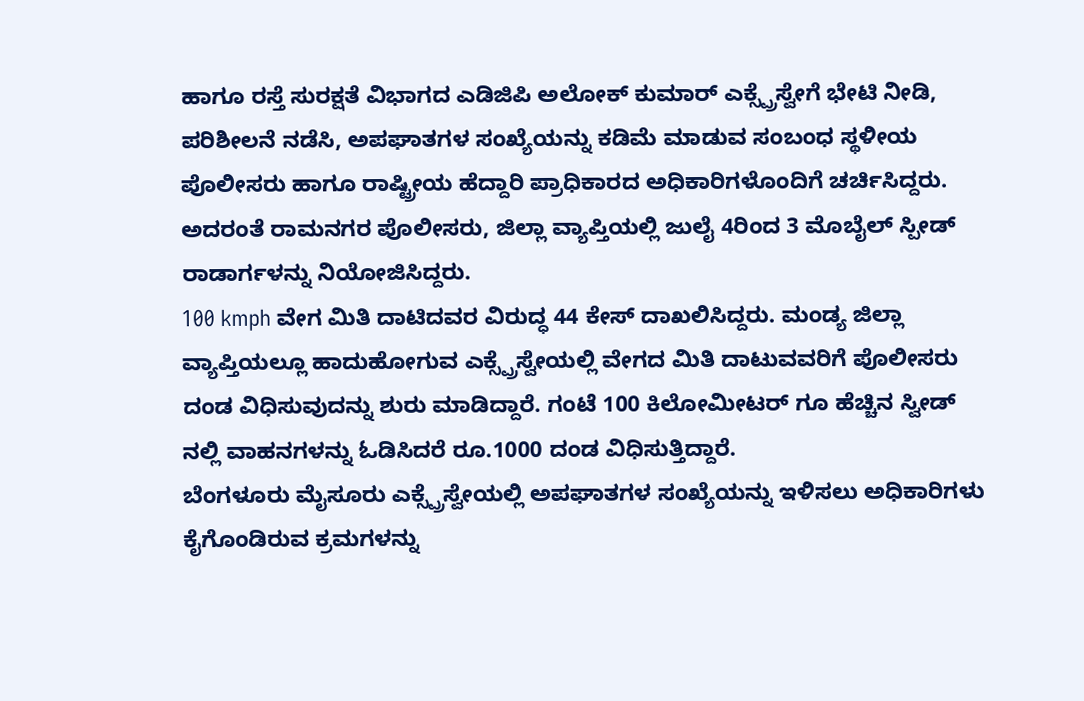ಹಾಗೂ ರಸ್ತೆ ಸುರಕ್ಷತೆ ವಿಭಾಗದ ಎಡಿಜಿಪಿ ಅಲೋಕ್ ಕುಮಾರ್ ಎಕ್ಸ್ಪ್ರೆಸ್ವೇಗೆ ಭೇಟಿ ನೀಡಿ, ಪರಿಶೀಲನೆ ನಡೆಸಿ, ಅಪಘಾತಗಳ ಸಂಖ್ಯೆಯನ್ನು ಕಡಿಮೆ ಮಾಡುವ ಸಂಬಂಧ ಸ್ಥಳೀಯ ಪೊಲೀಸರು ಹಾಗೂ ರಾಷ್ಟ್ರೀಯ ಹೆದ್ದಾರಿ ಪ್ರಾಧಿಕಾರದ ಅಧಿಕಾರಿಗಳೊಂದಿಗೆ ಚರ್ಚಿಸಿದ್ದರು. ಅದರಂತೆ ರಾಮನಗರ ಪೊಲೀಸರು, ಜಿಲ್ಲಾ ವ್ಯಾಪ್ತಿಯಲ್ಲಿ ಜುಲೈ 4ರಿಂದ 3 ಮೊಬೈಲ್ ಸ್ಪೀಡ್ ರಾಡಾರ್ಗಳನ್ನು ನಿಯೋಜಿಸಿದ್ದರು.
100 kmph ವೇಗ ಮಿತಿ ದಾಟಿದವರ ವಿರುದ್ಧ 44 ಕೇಸ್ ದಾಖಲಿಸಿದ್ದರು. ಮಂಡ್ಯ ಜಿಲ್ಲಾ ವ್ಯಾಪ್ತಿಯಲ್ಲೂ ಹಾದುಹೋಗುವ ಎಕ್ಸ್ಪ್ರೆಸ್ವೇಯಲ್ಲಿ ವೇಗದ ಮಿತಿ ದಾಟುವವರಿಗೆ ಪೊಲೀಸರು ದಂಡ ವಿಧಿಸುವುದನ್ನು ಶುರು ಮಾಡಿದ್ದಾರೆ. ಗಂಟೆ 100 ಕಿಲೋಮೀಟರ್ ಗೂ ಹೆಚ್ಚಿನ ಸ್ವೀಡ್ ನಲ್ಲಿ ವಾಹನಗಳನ್ನು ಓಡಿಸಿದರೆ ರೂ.1000 ದಂಡ ವಿಧಿಸುತ್ತಿದ್ದಾರೆ.
ಬೆಂಗಳೂರು ಮೈಸೂರು ಎಕ್ಸ್ಪ್ರೆಸ್ವೇಯಲ್ಲಿ ಅಪಘಾತಗಳ ಸಂಖ್ಯೆಯನ್ನು ಇಳಿಸಲು ಅಧಿಕಾರಿಗಳು ಕೈಗೊಂಡಿರುವ ಕ್ರಮಗಳನ್ನು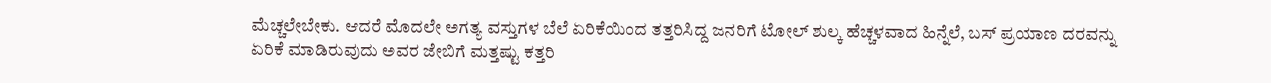ಮೆಚ್ಚಲೇಬೇಕು. ಆದರೆ ಮೊದಲೇ ಅಗತ್ಯ ವಸ್ತುಗಳ ಬೆಲೆ ಏರಿಕೆಯಿಂದ ತತ್ತರಿಸಿದ್ದ ಜನರಿಗೆ ಟೋಲ್ ಶುಲ್ಕ ಹೆಚ್ಚಳವಾದ ಹಿನ್ನೆಲೆ, ಬಸ್ ಪ್ರಯಾಣ ದರವನ್ನು ಏರಿಕೆ ಮಾಡಿರುವುದು ಅವರ ಜೇಬಿಗೆ ಮತ್ತಷ್ಟು ಕತ್ತರಿ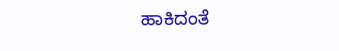ಹಾಕಿದಂತೆ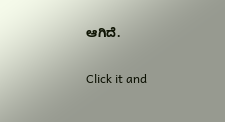ಆಗಿದೆ.


Click it and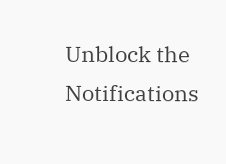Unblock the Notifications